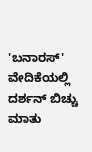'ಬನಾರಸ್' ವೇದಿಕೆಯಲ್ಲಿ ದರ್ಶನ್ ಬಿಚ್ಚು ಮಾತು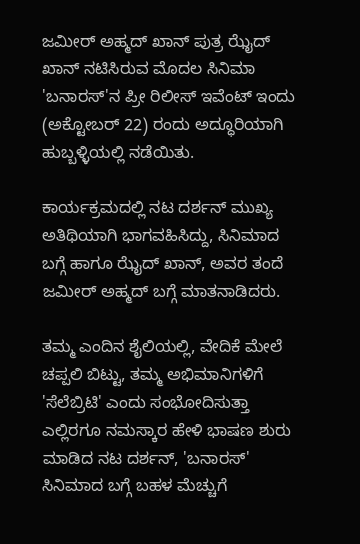ಜಮೀರ್ ಅಹ್ಮದ್ ಖಾನ್ ಪುತ್ರ ಝೈದ್ ಖಾನ್ ನಟಿಸಿರುವ ಮೊದಲ ಸಿನಿಮಾ 'ಬನಾರಸ್'ನ ಪ್ರೀ ರಿಲೀಸ್ ಇವೆಂಟ್ ಇಂದು (ಅಕ್ಟೋಬರ್ 22) ರಂದು ಅದ್ಧೂರಿಯಾಗಿ ಹುಬ್ಬಳ್ಳಿಯಲ್ಲಿ ನಡೆಯಿತು.

ಕಾರ್ಯಕ್ರಮದಲ್ಲಿ ನಟ ದರ್ಶನ್ ಮುಖ್ಯ ಅತಿಥಿಯಾಗಿ ಭಾಗವಹಿಸಿದ್ದು, ಸಿನಿಮಾದ ಬಗ್ಗೆ ಹಾಗೂ ಝೈದ್ ಖಾನ್, ಅವರ ತಂದೆ ಜಮೀರ್ ಅಹ್ಮದ್ ಬಗ್ಗೆ ಮಾತನಾಡಿದರು.

ತಮ್ಮ ಎಂದಿನ ಶೈಲಿಯಲ್ಲಿ, ವೇದಿಕೆ ಮೇಲೆ ಚಪ್ಪಲಿ ಬಿಟ್ಟು, ತಮ್ಮ ಅಭಿಮಾನಿಗಳಿಗೆ 'ಸೆಲೆಬ್ರಿಟಿ' ಎಂದು ಸಂಭೋದಿಸುತ್ತಾ ಎಲ್ಲಿರಗೂ ನಮಸ್ಕಾರ ಹೇಳಿ ಭಾಷಣ ಶುರು ಮಾಡಿದ ನಟ ದರ್ಶನ್, 'ಬನಾರಸ್' ಸಿನಿಮಾದ ಬಗ್ಗೆ ಬಹಳ ಮೆಚ್ಚುಗೆ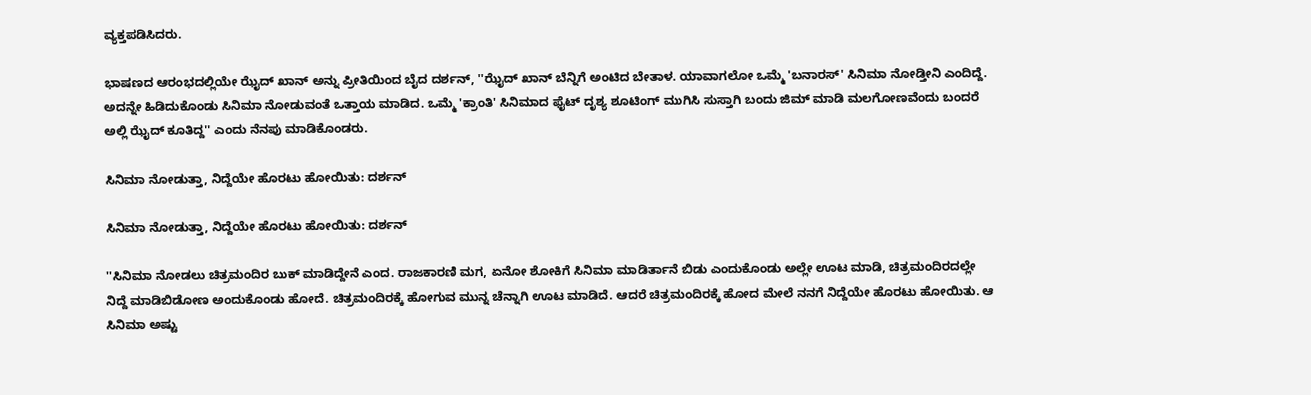ವ್ಯಕ್ತಪಡಿಸಿದರು.

ಭಾಷಣದ ಆರಂಭದಲ್ಲಿಯೇ ಝೈದ್ ಖಾನ್ ಅನ್ನು ಪ್ರೀತಿಯಿಂದ ಬೈದ ದರ್ಶನ್, ''ಝೈದ್ ಖಾನ್ ಬೆನ್ನಿಗೆ ಅಂಟಿದ ಬೇತಾಳ. ಯಾವಾಗಲೋ ಒಮ್ಮೆ 'ಬನಾರಸ್' ಸಿನಿಮಾ ನೋಡ್ತೀನಿ ಎಂದಿದ್ದೆ. ಅದನ್ನೇ ಹಿಡಿದುಕೊಂಡು ಸಿನಿಮಾ ನೋಡುವಂತೆ ಒತ್ತಾಯ ಮಾಡಿದ. ಒಮ್ಮೆ 'ಕ್ರಾಂತಿ' ಸಿನಿಮಾದ ಫೈಟ್ ದೃಶ್ಯ ಶೂಟಿಂಗ್ ಮುಗಿಸಿ ಸುಸ್ತಾಗಿ ಬಂದು ಜಿಮ್ ಮಾಡಿ ಮಲಗೋಣವೆಂದು ಬಂದರೆ ಅಲ್ಲಿ ಝೈದ್ ಕೂತಿದ್ದ'' ಎಂದು ನೆನಪು ಮಾಡಿಕೊಂಡರು.

ಸಿನಿಮಾ ನೋಡುತ್ತಾ, ನಿದ್ದೆಯೇ ಹೊರಟು ಹೋಯಿತು: ದರ್ಶನ್

ಸಿನಿಮಾ ನೋಡುತ್ತಾ, ನಿದ್ದೆಯೇ ಹೊರಟು ಹೋಯಿತು: ದರ್ಶನ್

''ಸಿನಿಮಾ ನೋಡಲು ಚಿತ್ರಮಂದಿರ ಬುಕ್ ಮಾಡಿದ್ದೇನೆ ಎಂದ. ರಾಜಕಾರಣಿ ಮಗ, ಏನೋ ಶೋಕಿಗೆ ಸಿನಿಮಾ ಮಾಡಿರ್ತಾನೆ ಬಿಡು ಎಂದುಕೊಂಡು ಅಲ್ಲೇ ಊಟ ಮಾಡಿ, ಚಿತ್ರಮಂದಿರದಲ್ಲೇ ನಿದ್ದೆ ಮಾಡಿಬಿಡೋಣ ಅಂದುಕೊಂಡು ಹೋದೆ. ಚಿತ್ರಮಂದಿರಕ್ಕೆ ಹೋಗುವ ಮುನ್ನ ಚೆನ್ನಾಗಿ ಊಟ ಮಾಡಿದೆ. ಆದರೆ ಚಿತ್ರಮಂದಿರಕ್ಕೆ ಹೋದ ಮೇಲೆ ನನಗೆ ನಿದ್ದೆಯೇ ಹೊರಟು ಹೋಯಿತು. ಆ ಸಿನಿಮಾ ಅಷ್ಟು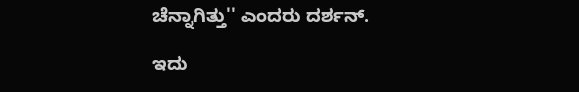ಚೆನ್ನಾಗಿತ್ತು'' ಎಂದರು ದರ್ಶನ್.

ಇದು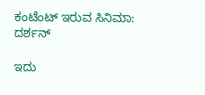ಕಂಟೆಂಟ್ ಇರುವ ಸಿನಿಮಾ: ದರ್ಶನ್

ಇದು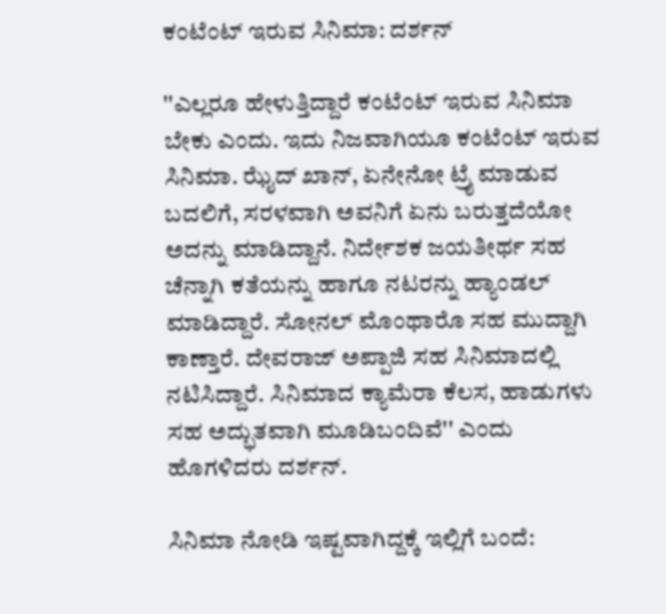ಕಂಟೆಂಟ್ ಇರುವ ಸಿನಿಮಾ: ದರ್ಶನ್

''ಎಲ್ಲರೂ ಹೇಳುತ್ತಿದ್ದಾರೆ ಕಂಟೆಂಟ್ ಇರುವ ಸಿನಿಮಾ ಬೇಕು ಎಂದು. ಇದು ನಿಜವಾಗಿಯೂ ಕಂಟೆಂಟ್ ಇರುವ ಸಿನಿಮಾ. ಝೈದ್ ಖಾನ್, ಏನೇನೋ ಟ್ರೈ ಮಾಡುವ ಬದಲಿಗೆ, ಸರಳವಾಗಿ ಅವನಿಗೆ ಏನು ಬರುತ್ತದೆಯೋ ಅದನ್ನು ಮಾಡಿದ್ದಾನೆ. ನಿರ್ದೇಶಕ ಜಯತೀರ್ಥ ಸಹ ಚೆನ್ನಾಗಿ ಕತೆಯನ್ನು ಹಾಗೂ ನಟರನ್ನು ಹ್ಯಾಂಡಲ್ ಮಾಡಿದ್ದಾರೆ. ಸೋನಲ್ ಮೊಂಥಾರೊ ಸಹ ಮುದ್ದಾಗಿ ಕಾಣ್ತಾರೆ. ದೇವರಾಜ್ ಅಪ್ಪಾಜಿ ಸಹ ಸಿನಿಮಾದಲ್ಲಿ ನಟಿಸಿದ್ದಾರೆ. ಸಿನಿಮಾದ ಕ್ಯಾಮೆರಾ ಕೆಲಸ, ಹಾಡುಗಳು ಸಹ ಅದ್ಭುತವಾಗಿ ಮೂಡಿಬಂದಿವೆ'' ಎಂದು ಹೊಗಳಿದರು ದರ್ಶನ್.

ಸಿನಿಮಾ ನೋಡಿ ಇಷ್ಟವಾಗಿದ್ದಕ್ಕೆ ಇಲ್ಲಿಗೆ ಬಂದೆ: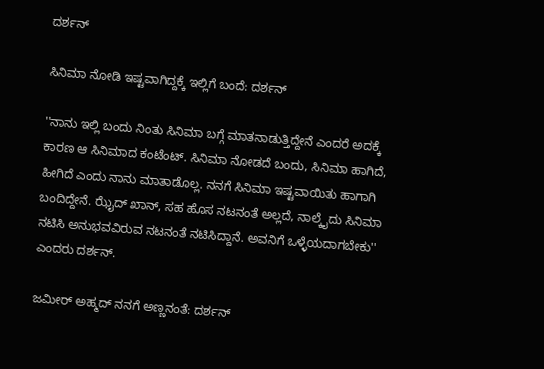ದರ್ಶನ್

ಸಿನಿಮಾ ನೋಡಿ ಇಷ್ಟವಾಗಿದ್ದಕ್ಕೆ ಇಲ್ಲಿಗೆ ಬಂದೆ: ದರ್ಶನ್

''ನಾನು ಇಲ್ಲಿ ಬಂದು ನಿಂತು ಸಿನಿಮಾ ಬಗ್ಗೆ ಮಾತನಾಡುತ್ತಿದ್ದೇನೆ ಎಂದರೆ ಅದಕ್ಕೆ ಕಾರಣ ಆ ಸಿನಿಮಾದ ಕಂಟೆಂಟ್. ಸಿನಿಮಾ ನೋಡದೆ ಬಂದು, ಸಿನಿಮಾ ಹಾಗಿದೆ, ಹೀಗಿದೆ ಎಂದು ನಾನು ಮಾತಾಡೊಲ್ಲ. ನನಗೆ ಸಿನಿಮಾ ಇಷ್ಟವಾಯಿತು ಹಾಗಾಗಿ ಬಂದಿದ್ದೇನೆ. ಝೈದ್ ಖಾನ್, ಸಹ ಹೊಸ ನಟನಂತೆ ಅಲ್ಲದೆ, ನಾಲ್ಕೈದು ಸಿನಿಮಾ ನಟಿಸಿ ಅನುಭವವಿರುವ ನಟನಂತೆ ನಟಿಸಿದ್ದಾನೆ. ಅವನಿಗೆ ಒಳ್ಳೆಯದಾಗಬೇಕು'' ಎಂದರು ದರ್ಶನ್.

ಜಮೀರ್ ಅಹ್ಮದ್ ನನಗೆ ಅಣ್ಣನಂತೆ: ದರ್ಶನ್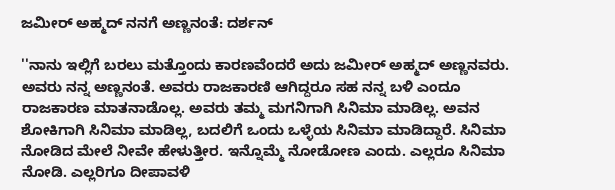ಜಮೀರ್ ಅಹ್ಮದ್ ನನಗೆ ಅಣ್ಣನಂತೆ: ದರ್ಶನ್

''ನಾನು ಇಲ್ಲಿಗೆ ಬರಲು ಮತ್ತೊಂದು ಕಾರಣವೆಂದರೆ ಅದು ಜಮೀರ್ ಅಹ್ಮದ್ ಅಣ್ಣನವರು. ಅವರು ನನ್ನ ಅಣ್ಣನಂತೆ. ಅವರು ರಾಜಕಾರಣಿ ಆಗಿದ್ದರೂ ಸಹ ನನ್ನ ಬಳಿ ಎಂದೂ ರಾಜಕಾರಣ ಮಾತನಾಡೊಲ್ಲ. ಅವರು ತಮ್ಮ ಮಗನಿಗಾಗಿ ಸಿನಿಮಾ ಮಾಡಿಲ್ಲ. ಅವನ ಶೋಕಿಗಾಗಿ ಸಿನಿಮಾ ಮಾಡಿಲ್ಲ, ಬದಲಿಗೆ ಒಂದು ಒಳ್ಳೆಯ ಸಿನಿಮಾ ಮಾಡಿದ್ದಾರೆ. ಸಿನಿಮಾ ನೋಡಿದ ಮೇಲೆ ನೀವೇ ಹೇಳುತ್ತೀರ. ಇನ್ನೊಮ್ಮೆ ನೋಡೋಣ ಎಂದು. ಎಲ್ಲರೂ ಸಿನಿಮಾ ನೋಡಿ. ಎಲ್ಲರಿಗೂ ದೀಪಾವಳಿ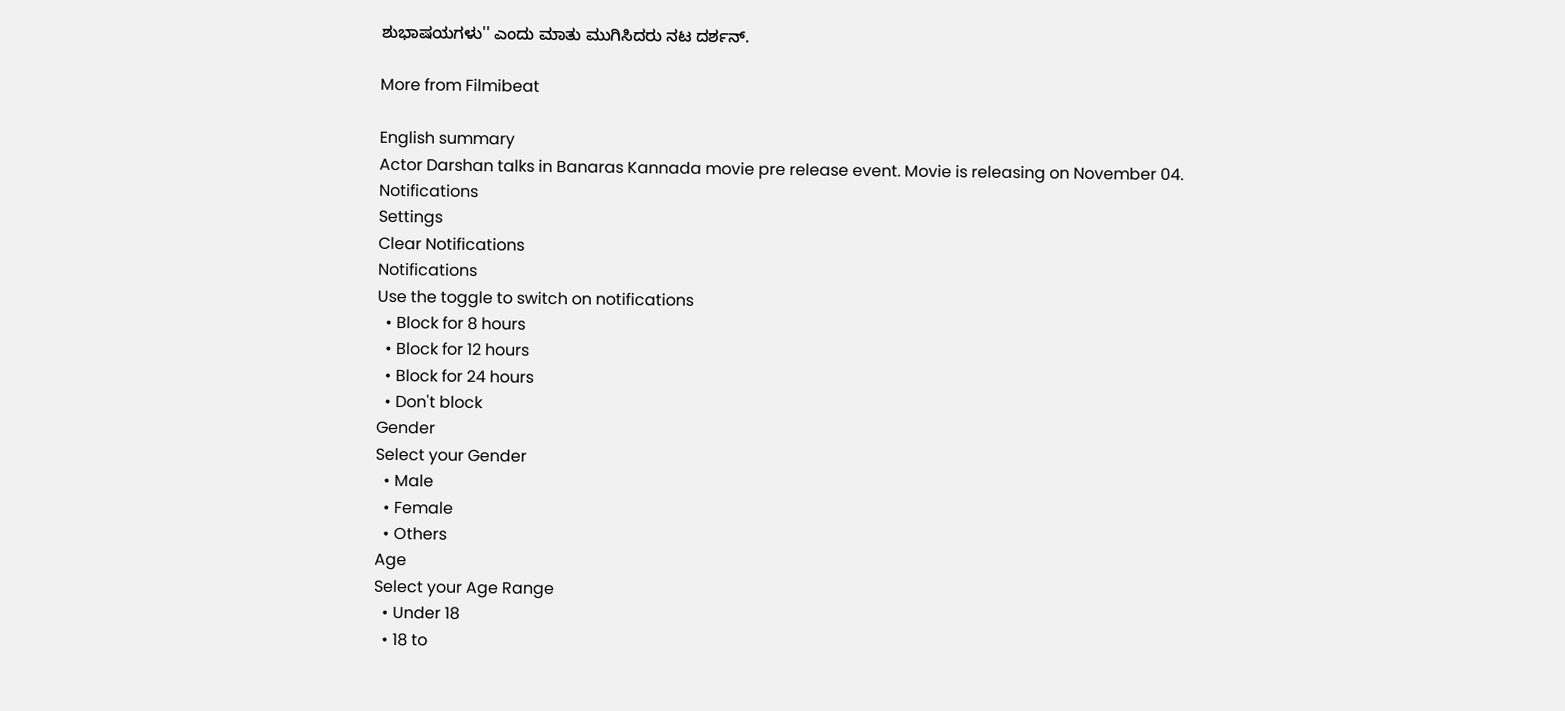ಶುಭಾಷಯಗಳು'' ಎಂದು ಮಾತು ಮುಗಿಸಿದರು ನಟ ದರ್ಶನ್.

More from Filmibeat

English summary
Actor Darshan talks in Banaras Kannada movie pre release event. Movie is releasing on November 04.
Notifications
Settings
Clear Notifications
Notifications
Use the toggle to switch on notifications
  • Block for 8 hours
  • Block for 12 hours
  • Block for 24 hours
  • Don't block
Gender
Select your Gender
  • Male
  • Female
  • Others
Age
Select your Age Range
  • Under 18
  • 18 to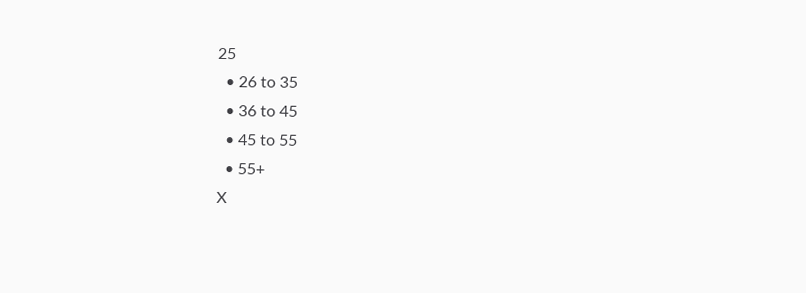25
  • 26 to 35
  • 36 to 45
  • 45 to 55
  • 55+
X